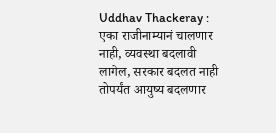Uddhav Thackeray : एका राजीनाम्यानं चालणार नाही, व्यवस्था बदलावी लागेल, सरकार बदलत नाही तोपर्यंत आयुष्य बदलणार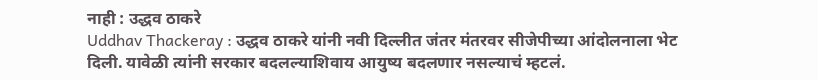नाही : उद्धव ठाकरे
Uddhav Thackeray : उद्धव ठाकरे यांनी नवी दिल्लीत जंतर मंतरवर सीजेपीच्या आंदोलनाला भेट दिली. यावेळी त्यांनी सरकार बदलल्याशिवाय आयुष्य बदलणार नसल्याचं म्हटलं.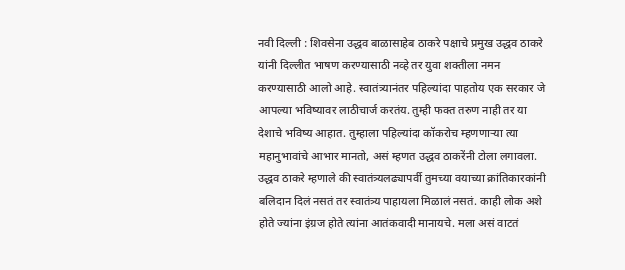नवी दिल्ली : शिवसेना उद्धव बाळासाहेब ठाकरे पक्षाचे प्रमुख उद्धव ठाकरे यांनी दिल्लीत भाषण करण्यासाठी नव्हे तर युवा शक्तीला नमन करण्यासाठी आलो आहे. स्वातंत्र्यानंतर पहिल्यांदा पाहतोय एक सरकार जे आपल्या भविष्यावर लाठीचार्ज करतंय. तुम्ही फक्त तरुण नाही तर या देशाचे भविष्य आहात. तुम्हाला पहिल्यांदा कॉकरोच म्हणणाऱ्या त्या महानुभावांचे आभार मानतो, असं म्हणत उद्धव ठाकरेंनी टोला लगावला.
उद्धव ठाकरे म्हणाले की स्वातंत्र्यलढ्यापर्वी तुमच्या वयाच्या क्रांतिकारकांनी बलिदान दिलं नसतं तर स्वातंत्र्य पाहायला मिळालं नसतं. काही लोक अशे होते ज्यांना इंग्रज होते त्यांना आतंकवादी मानायचे. मला असं वाटतं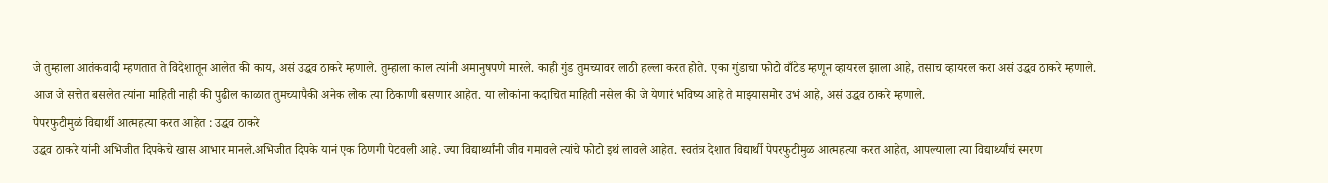जे तुम्हाला आतंकवादी म्हणतात ते विदेशातून आलेत की काय, असं उद्धव ठाकरे म्हणाले. तुम्हाला काल त्यांनी अमानुषपणे मारले. काही गुंड तुमच्यावर लाठी हल्ला करत होते. एका गुंडाचा फोटो वाँटेड म्हणून व्हायरल झाला आहे, तसाच व्हायरल करा असं उद्धव ठाकरे म्हणाले.
आज जे सत्तेत बसलेत त्यांना माहिती नाही की पुढील काळात तुमच्यापैकी अनेक लोक त्या ठिकाणी बसणार आहेत. या लोकांना कदाचित माहिती नसेल की जे येणारं भविष्य आहे ते माझ्यासमोर उभं आहे, असं उद्धव ठाकरे म्हणाले.
पेपरफुटीमुळं विद्यार्थी आत्महत्या करत आहेत : उद्धव ठाकरे
उद्धव ठाकरे यांनी अभिजीत दिपकेचे खास आभार मानले.अभिजीत दिपके यानं एक ठिणगी पेटवली आहे. ज्या विद्यार्थ्यांनी जीव गमावले त्यांचे फोटो इथं लावले आहेत. स्वतंत्र देशात विद्यार्थी पेपरफुटीमुळ आत्महत्या करत आहेत, आपल्याला त्या विद्यार्थ्यांचं स्मरण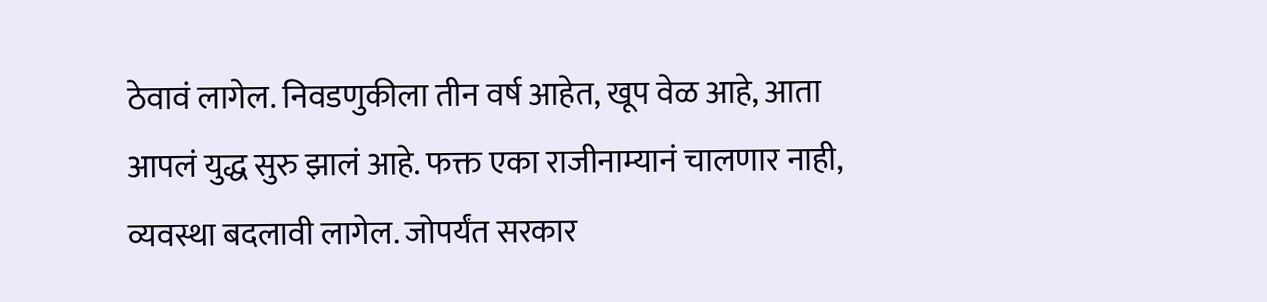ठेवावं लागेल. निवडणुकीला तीन वर्ष आहेत, खूप वेळ आहे, आता आपलं युद्ध सुरु झालं आहे. फक्त एका राजीनाम्यानं चालणार नाही, व्यवस्था बदलावी लागेल. जोपर्यंत सरकार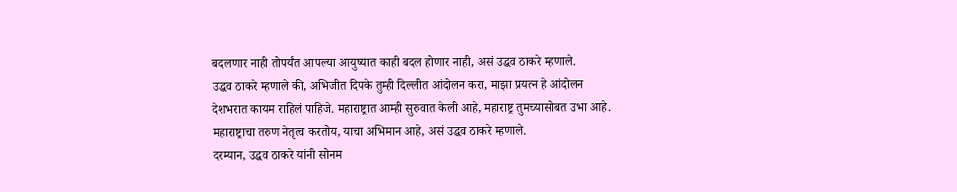बदलणार नाही तोपर्यंत आपल्या आयुष्यात काही बदल होणार नाही, असं उद्धव ठाकरे म्हणाले.
उद्धव ठाकरे म्हणाले की, अभिजीत दिपके तुम्ही दिल्लीत आंदोलन करा, माझा प्रयत्न हे आंदोलन देशभरात कायम राहिलं पाहिजे. महाराष्ट्रात आम्ही सुरुवात केली आहे, महाराष्ट्र तुमच्यासोबत उभा आहे. महाराष्ट्राचा तरुण नेतृत्व करतोय, याचा अभिमान आहे, असं उद्धव ठाकरे म्हणाले.
दरम्यान, उद्धव ठाकरे यांनी सोनम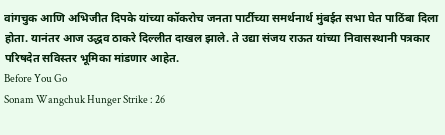वांगचुक आणि अभिजीत दिपके यांच्या कॉकरोच जनता पार्टीच्या समर्थनार्थ मुंबईत सभा घेत पाठिंबा दिला होता. यानंतर आज उद्धव ठाकरे दिल्लीत दाखल झाले. ते उद्या संजय राऊत यांच्या निवासस्थानी पत्रकार परिषदेत सविस्तर भूमिका मांडणार आहेत.
Before You Go
Sonam Wangchuk Hunger Strike : 26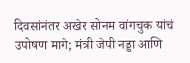दिवसांनंतर अखेर सोनम वांगचुक यांचं उपोषण मागे; मंत्री जेपी नड्डा आणि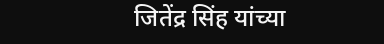जितेंद्र सिंह यांच्या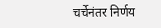चर्चेनंतर निर्णय